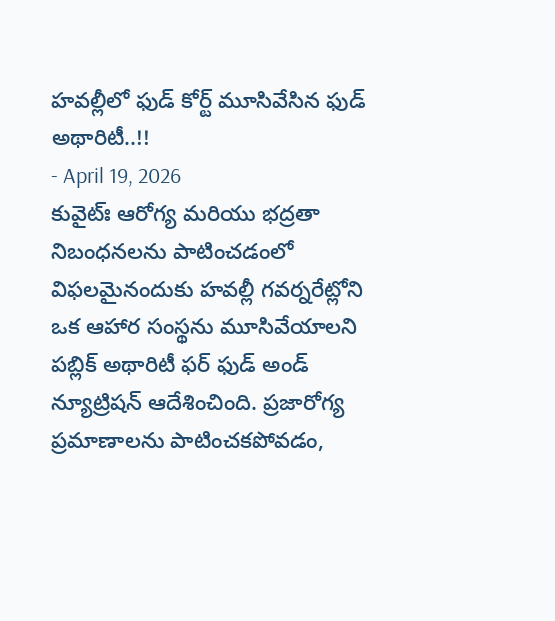హవల్లీలో ఫుడ్ కోర్ట్ మూసివేసిన ఫుడ్ అథారిటీ..!!
- April 19, 2026
కువైట్ః ఆరోగ్య మరియు భద్రతా నిబంధనలను పాటించడంలో విఫలమైనందుకు హవల్లీ గవర్నరేట్లోని ఒక ఆహార సంస్థను మూసివేయాలని పబ్లిక్ అథారిటీ ఫర్ ఫుడ్ అండ్ న్యూట్రిషన్ ఆదేశించింది. ప్రజారోగ్య ప్రమాణాలను పాటించకపోవడం,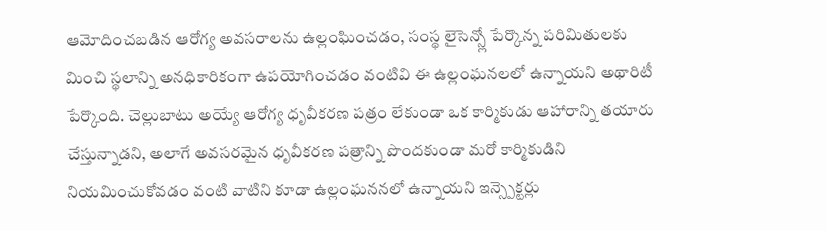ఆమోదించబడిన ఆరోగ్య అవసరాలను ఉల్లంఘించడం, సంస్థ లైసెన్స్లో పేర్కొన్న పరిమితులకు మించి స్థలాన్ని అనధికారికంగా ఉపయోగించడం వంటివి ఈ ఉల్లంఘనలలో ఉన్నాయని అథారిటీ పేర్కొంది. చెల్లుబాటు అయ్యే ఆరోగ్య ధృవీకరణ పత్రం లేకుండా ఒక కార్మికుడు ఆహారాన్ని తయారు చేస్తున్నాడని, అలాగే అవసరమైన ధృవీకరణ పత్రాన్ని పొందకుండా మరో కార్మికుడిని నియమించుకోవడం వంటి వాటిని కూడా ఉల్లంఘననలో ఉన్నాయని ఇన్స్పెక్టర్లు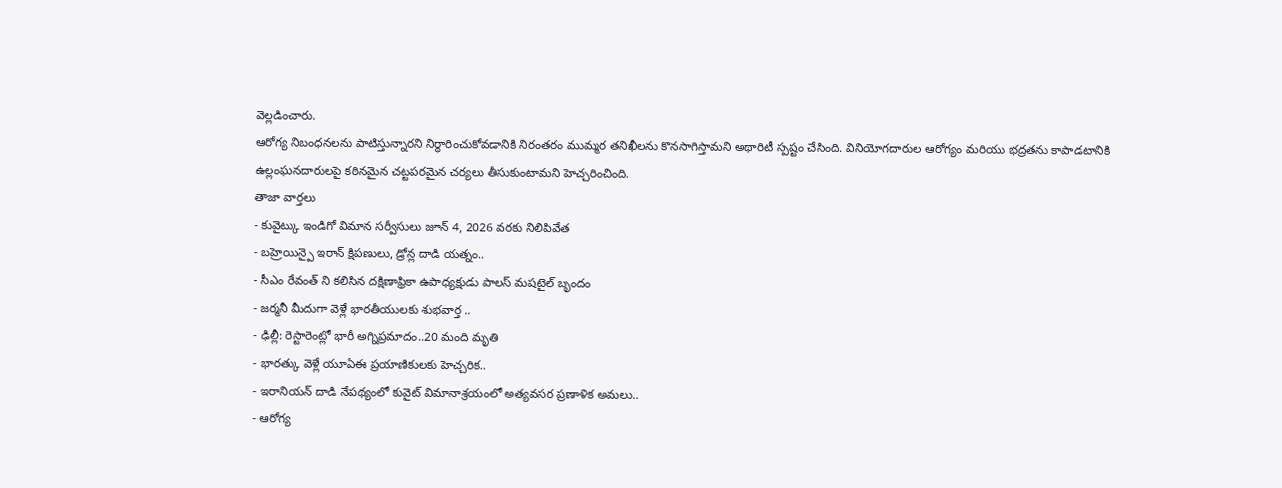వెల్లడించారు.
ఆరోగ్య నిబంధనలను పాటిస్తున్నారని నిర్ధారించుకోవడానికి నిరంతరం ముమ్మర తనిఖీలను కొనసాగిస్తామని అథారిటీ స్పష్టం చేసింది. వినియోగదారుల ఆరోగ్యం మరియు భద్రతను కాపాడటానికి ఉల్లంఘనదారులపై కఠినమైన చట్టపరమైన చర్యలు తీసుకుంటామని హెచ్చరించింది.
తాజా వార్తలు
- కువైట్కు ఇండిగో విమాన సర్వీసులు జూన్ 4, 2026 వరకు నిలిపివేత
- బహ్రెయిన్పై ఇరాన్ క్షిపణులు, డ్రోన్ల దాడి యత్నం..
- సీఎం రేవంత్ ని కలిసిన దక్షిణాఫ్రికా ఉపాధ్యక్షుడు పాలస్ మషటైల్ బృందం
- జర్మనీ మీదుగా వెళ్లే భారతీయులకు శుభవార్త ..
- ఢిల్లీ: రెస్టారెంట్లో భారీ అగ్నిప్రమాదం..20 మంది మృతి
- భారత్కు వెళ్లే యూఏఈ ప్రయాణికులకు హెచ్చరిక..
- ఇరానియన్ దాడి నేపథ్యంలో కువైట్ విమానాశ్రయంలో అత్యవసర ప్రణాళిక అమలు..
- ఆరోగ్య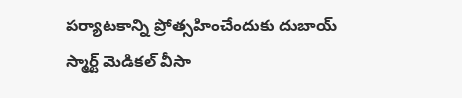పర్యాటకాన్ని ప్రోత్సహించేందుకు దుబాయ్ స్మార్ట్ మెడికల్ వీసా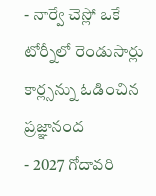- నార్వే చెస్లో ఒకే టోర్నీలో రెండుసార్లు కార్ల్సన్ను ఓడించిన ప్రజ్ఞానంద
- 2027 గోదావరి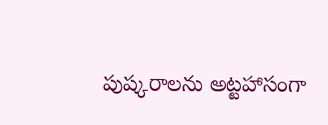పుష్కరాలను అట్టహాసంగా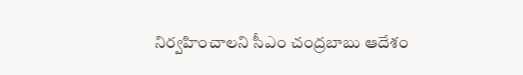నిర్వహించాలని సీఎం చంద్రబాబు ఆదేశం